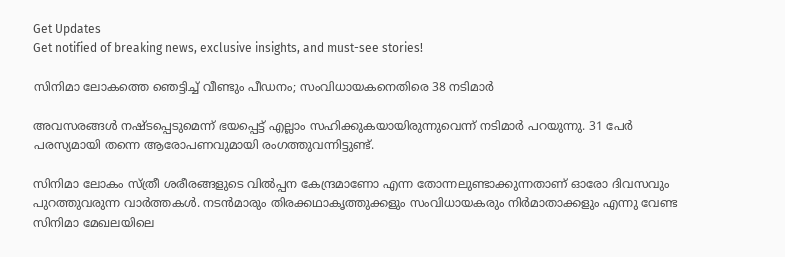Get Updates
Get notified of breaking news, exclusive insights, and must-see stories!

സിനിമാ ലോകത്തെ ഞെട്ടിച്ച് വീണ്ടും പീഡനം; സംവിധായകനെതിരെ 38 നടിമാര്‍

അവസരങ്ങള്‍ നഷ്ടപ്പെടുമെന്ന് ഭയപ്പെട്ട് എല്ലാം സഹിക്കുകയായിരുന്നുവെന്ന് നടിമാര്‍ പറയുന്നു. 31 പേര്‍ പരസ്യമായി തന്നെ ആരോപണവുമായി രംഗത്തുവന്നിട്ടുണ്ട്.

സിനിമാ ലോകം സ്ത്രീ ശരീരങ്ങളുടെ വില്‍പ്പന കേന്ദ്രമാണോ എന്ന തോന്നലുണ്ടാക്കുന്നതാണ് ഓരോ ദിവസവും പുറത്തുവരുന്ന വാര്‍ത്തകള്‍. നടന്‍മാരും തിരക്കഥാകൃത്തുക്കളും സംവിധായകരും നിര്‍മാതാക്കളും എന്നു വേണ്ട സിനിമാ മേഖലയിലെ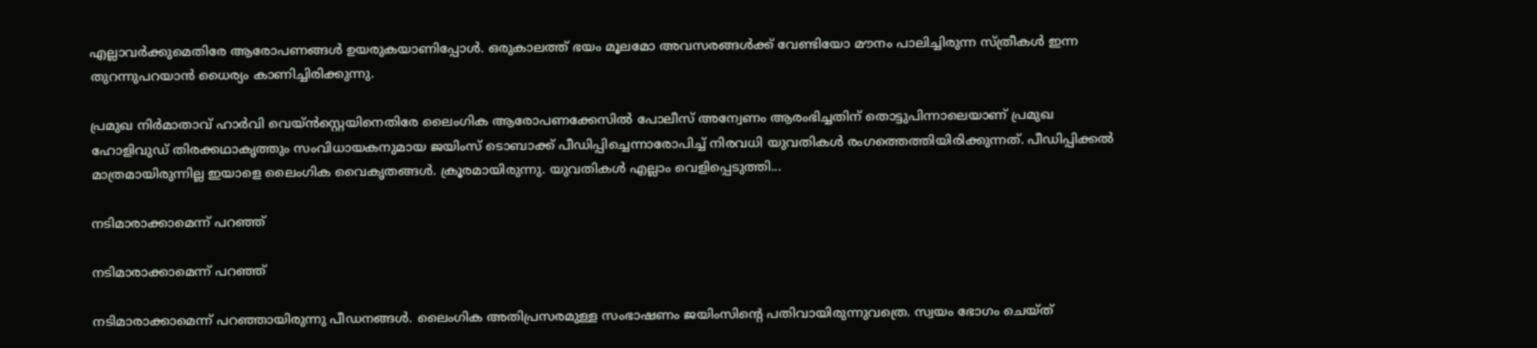എല്ലാവര്‍ക്കുമെതിരേ ആരോപണങ്ങള്‍ ഉയരുകയാണിപ്പോള്‍. ഒരുകാലത്ത് ഭയം മൂലമോ അവസരങ്ങള്‍ക്ക് വേണ്ടിയോ മൗനം പാലിച്ചിരുന്ന സ്ത്രീകള്‍ ഇന്ന തുറന്നുപറയാന്‍ ധൈര്യം കാണിച്ചിരിക്കുന്നു.

പ്രമുഖ നിര്‍മാതാവ് ഹാര്‍വി വെയ്ന്‍സ്റ്റെയിനെതിരേ ലൈംഗിക ആരോപണക്കേസില്‍ പോലീസ് അന്വേണം ആരംഭിച്ചതിന് തൊട്ടുപിന്നാലെയാണ് പ്രമുഖ ഹോളിവുഡ് തിരക്കഥാകൃത്തും സംവിധായകനുമായ ജയിംസ് ടൊബാക്ക് പീഡിപ്പിച്ചെന്നാരോപിച്ച് നിരവധി യുവതികള്‍ രംഗത്തെത്തിയിരിക്കുന്നത്. പീഡിപ്പിക്കല്‍ മാത്രമായിരുന്നില്ല ഇയാളെ ലൈംഗിക വൈകൃതങ്ങള്‍. ക്രൂരമായിരുന്നു. യുവതികള്‍ എല്ലാം വെളിപ്പെടുത്തി...

നടിമാരാക്കാമെന്ന് പറഞ്ഞ്

നടിമാരാക്കാമെന്ന് പറഞ്ഞ്

നടിമാരാക്കാമെന്ന് പറഞ്ഞായിരുന്നു പീഡനങ്ങള്‍. ലൈംഗിക അതിപ്രസരമുള്ള സംഭാഷണം ജയിംസിന്റെ പതിവായിരുന്നുവത്രെ. സ്വയം ഭോഗം ചെയ്ത്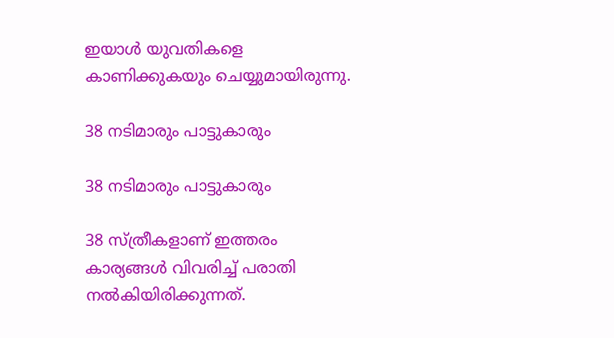ഇയാള്‍ യുവതികളെ കാണിക്കുകയും ചെയ്യുമായിരുന്നു.

38 നടിമാരും പാട്ടുകാരും

38 നടിമാരും പാട്ടുകാരും

38 സ്ത്രീകളാണ് ഇത്തരം കാര്യങ്ങള്‍ വിവരിച്ച് പരാതി നല്‍കിയിരിക്കുന്നത്.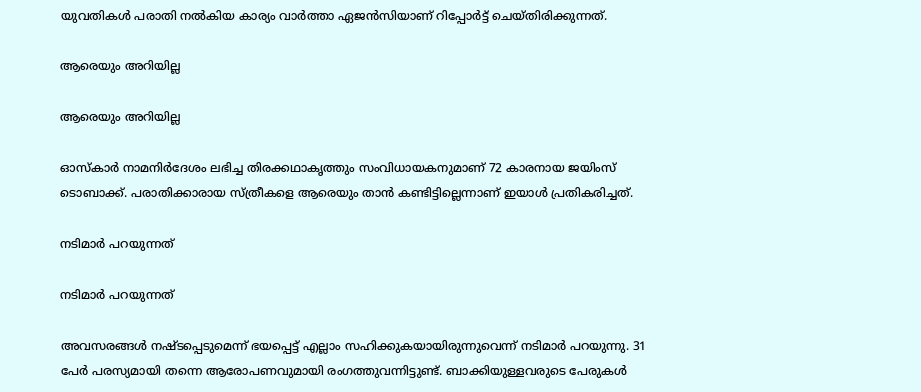യുവതികള്‍ പരാതി നല്‍കിയ കാര്യം വാര്‍ത്താ ഏജന്‍സിയാണ് റിപ്പോര്‍ട്ട് ചെയ്തിരിക്കുന്നത്.

ആരെയും അറിയില്ല

ആരെയും അറിയില്ല

ഓസ്‌കാര്‍ നാമനിര്‍ദേശം ലഭിച്ച തിരക്കഥാകൃത്തും സംവിധായകനുമാണ് 72 കാരനായ ജയിംസ് ടൊബാക്ക്. പരാതിക്കാരായ സ്ത്രീകളെ ആരെയും താന്‍ കണ്ടിട്ടില്ലെന്നാണ് ഇയാള്‍ പ്രതികരിച്ചത്.

നടിമാര്‍ പറയുന്നത്

നടിമാര്‍ പറയുന്നത്

അവസരങ്ങള്‍ നഷ്ടപ്പെടുമെന്ന് ഭയപ്പെട്ട് എല്ലാം സഹിക്കുകയായിരുന്നുവെന്ന് നടിമാര്‍ പറയുന്നു. 31 പേര്‍ പരസ്യമായി തന്നെ ആരോപണവുമായി രംഗത്തുവന്നിട്ടുണ്ട്. ബാക്കിയുള്ളവരുടെ പേരുകള്‍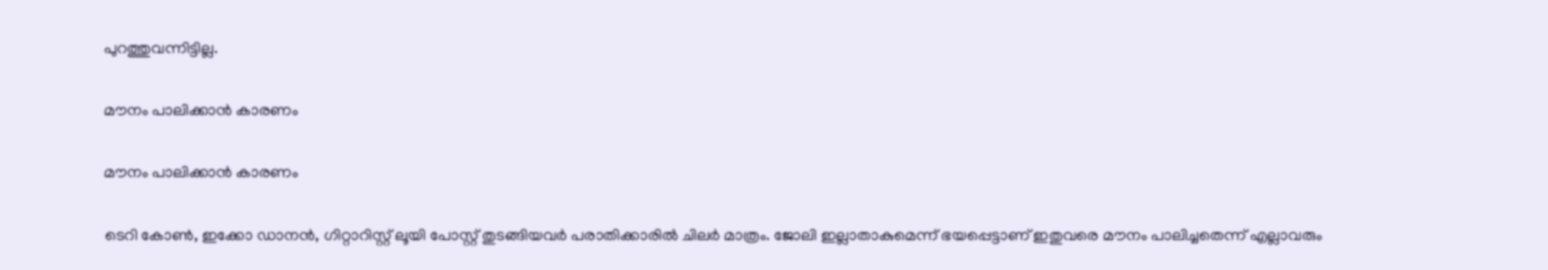പുറത്തുവന്നിട്ടില്ല.

മൗനം പാലിക്കാന്‍ കാരണം

മൗനം പാലിക്കാന്‍ കാരണം

ടെറി കോണ്‍, ഇക്കോ ഡാനന്‍, ഗിറ്റാറിസ്റ്റ് ലൂയി പോസ്റ്റ് തുടങ്ങിയവര്‍ പരാതിക്കാരില്‍ ചിലര്‍ മാത്രം. ജോലി ഇല്ലാതാകുമെന്ന് ഭയപ്പെട്ടാണ് ഇതുവരെ മൗനം പാലിച്ചതെന്ന് എല്ലാവരും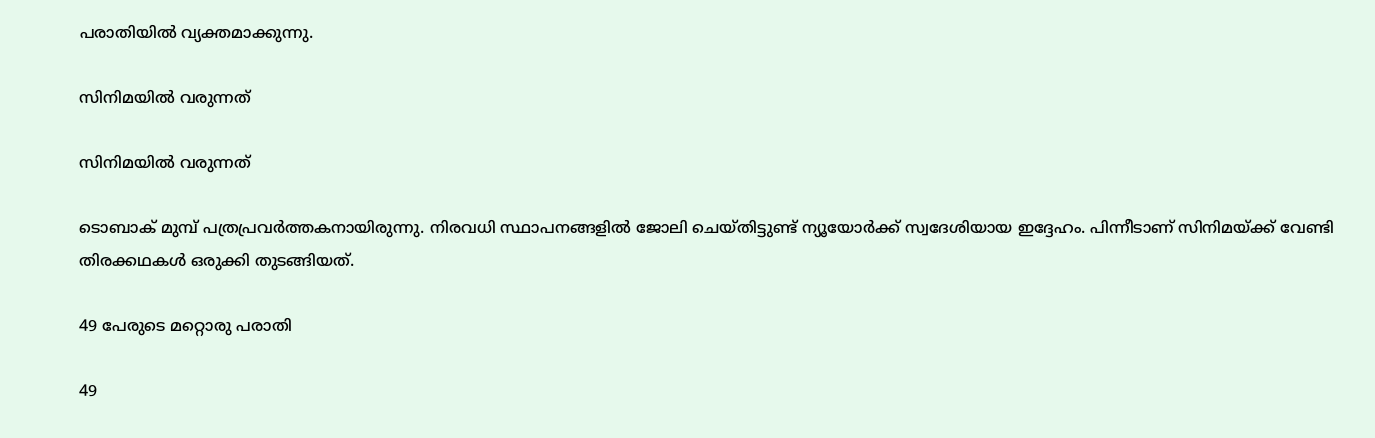പരാതിയില്‍ വ്യക്തമാക്കുന്നു.

സിനിമയില്‍ വരുന്നത്

സിനിമയില്‍ വരുന്നത്

ടൊബാക് മുമ്പ് പത്രപ്രവര്‍ത്തകനായിരുന്നു. നിരവധി സ്ഥാപനങ്ങളില്‍ ജോലി ചെയ്തിട്ടുണ്ട് ന്യൂയോര്‍ക്ക് സ്വദേശിയായ ഇദ്ദേഹം. പിന്നീടാണ് സിനിമയ്ക്ക് വേണ്ടി തിരക്കഥകള്‍ ഒരുക്കി തുടങ്ങിയത്.

49 പേരുടെ മറ്റൊരു പരാതി

49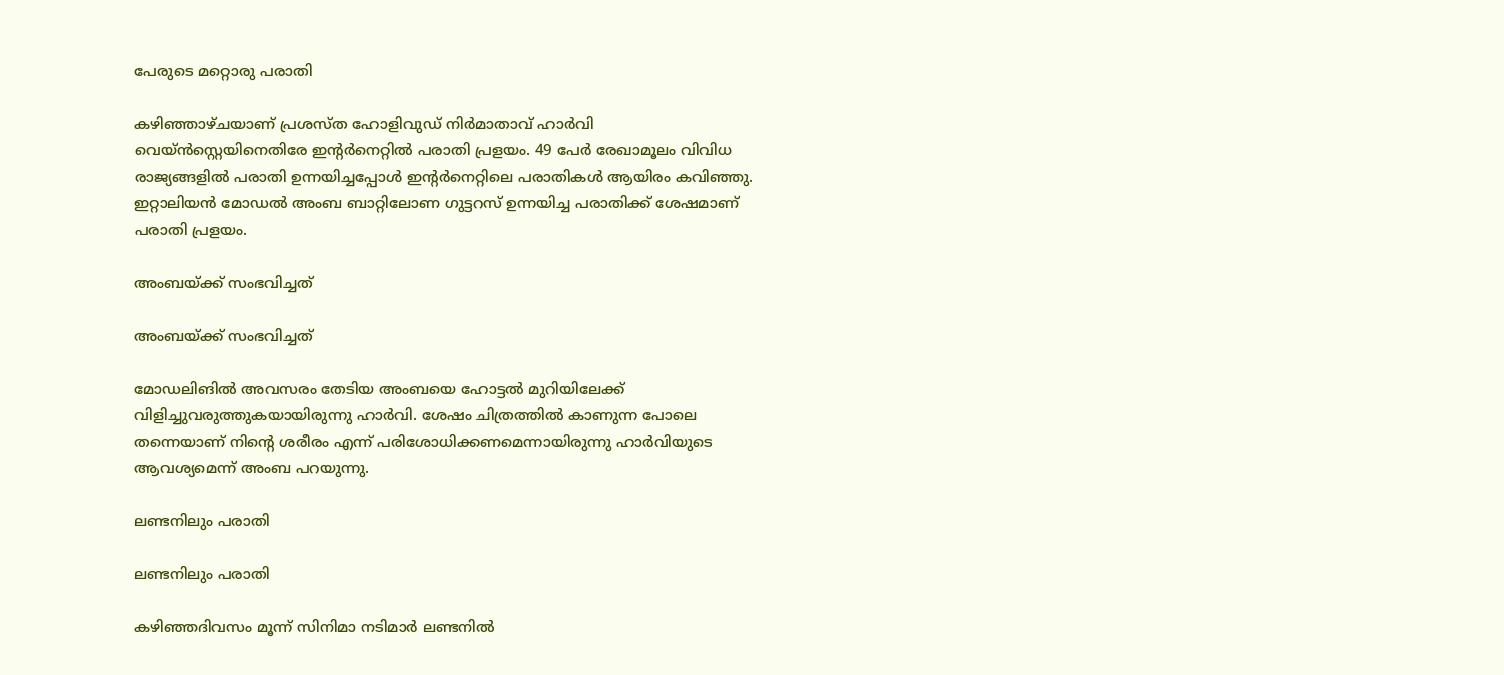പേരുടെ മറ്റൊരു പരാതി

കഴിഞ്ഞാഴ്ചയാണ് പ്രശസ്ത ഹോളിവുഡ് നിര്‍മാതാവ് ഹാര്‍വി വെയ്ന്‍സ്റ്റെയിനെതിരേ ഇന്റര്‍നെറ്റില്‍ പരാതി പ്രളയം. 49 പേര്‍ രേഖാമൂലം വിവിധ രാജ്യങ്ങളില്‍ പരാതി ഉന്നയിച്ചപ്പോള്‍ ഇന്റര്‍നെറ്റിലെ പരാതികള്‍ ആയിരം കവിഞ്ഞു. ഇറ്റാലിയന്‍ മോഡല്‍ അംബ ബാറ്റിലോണ ഗുട്ടറസ് ഉന്നയിച്ച പരാതിക്ക് ശേഷമാണ് പരാതി പ്രളയം.

അംബയ്ക്ക് സംഭവിച്ചത്

അംബയ്ക്ക് സംഭവിച്ചത്

മോഡലിങില്‍ അവസരം തേടിയ അംബയെ ഹോട്ടല്‍ മുറിയിലേക്ക് വിളിച്ചുവരുത്തുകയായിരുന്നു ഹാര്‍വി. ശേഷം ചിത്രത്തില്‍ കാണുന്ന പോലെ തന്നെയാണ് നിന്റെ ശരീരം എന്ന് പരിശോധിക്കണമെന്നായിരുന്നു ഹാര്‍വിയുടെ ആവശ്യമെന്ന് അംബ പറയുന്നു.

ലണ്ടനിലും പരാതി

ലണ്ടനിലും പരാതി

കഴിഞ്ഞദിവസം മൂന്ന് സിനിമാ നടിമാര്‍ ലണ്ടനില്‍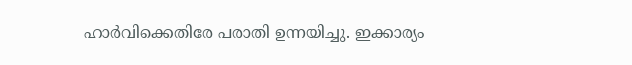ഹാര്‍വിക്കെതിരേ പരാതി ഉന്നയിച്ചു. ഇക്കാര്യം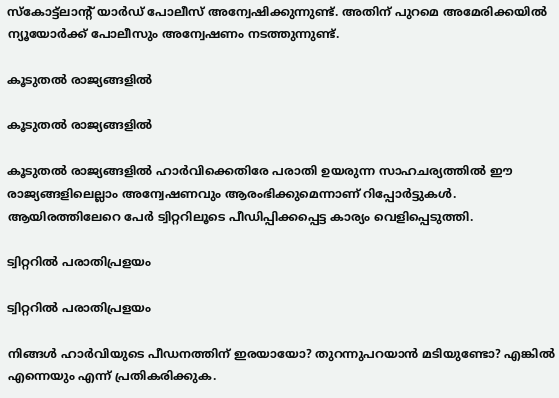സ്‌കോട്ട്ലാന്റ് യാര്‍ഡ് പോലീസ് അന്വേഷിക്കുന്നുണ്ട്. അതിന് പുറമെ അമേരിക്കയില്‍ ന്യൂയോര്‍ക്ക് പോലീസും അന്വേഷണം നടത്തുന്നുണ്ട്.

കൂടുതല്‍ രാജ്യങ്ങളില്‍

കൂടുതല്‍ രാജ്യങ്ങളില്‍

കൂടുതല്‍ രാജ്യങ്ങളില്‍ ഹാര്‍വിക്കെതിരേ പരാതി ഉയരുന്ന സാഹചര്യത്തില്‍ ഈ രാജ്യങ്ങളിലെല്ലാം അന്വേഷണവും ആരംഭിക്കുമെന്നാണ് റിപ്പോര്‍ട്ടുകള്‍. ആയിരത്തിലേറെ പേര്‍ ട്വിറ്ററിലൂടെ പീഡിപ്പിക്കപ്പെട്ട കാര്യം വെളിപ്പെടുത്തി.

ട്വിറ്ററില്‍ പരാതിപ്രളയം

ട്വിറ്ററില്‍ പരാതിപ്രളയം

നിങ്ങള്‍ ഹാര്‍വിയുടെ പീഡനത്തിന് ഇരയായോ? തുറന്നുപറയാന്‍ മടിയുണ്ടോ? എങ്കില്‍ എന്നെയും എന്ന് പ്രതികരിക്കുക.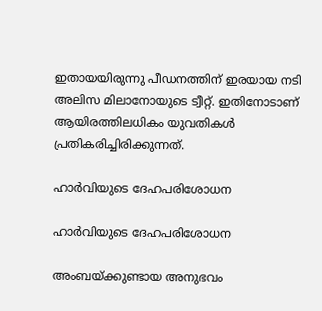ഇതായയിരുന്നു പീഡനത്തിന് ഇരയായ നടി അലിസ മിലാനോയുടെ ട്വീറ്റ്. ഇതിനോടാണ് ആയിരത്തിലധികം യുവതികള്‍ പ്രതികരിച്ചിരിക്കുന്നത്.

ഹാര്‍വിയുടെ ദേഹപരിശോധന

ഹാര്‍വിയുടെ ദേഹപരിശോധന

അംബയ്ക്കുണ്ടായ അനുഭവം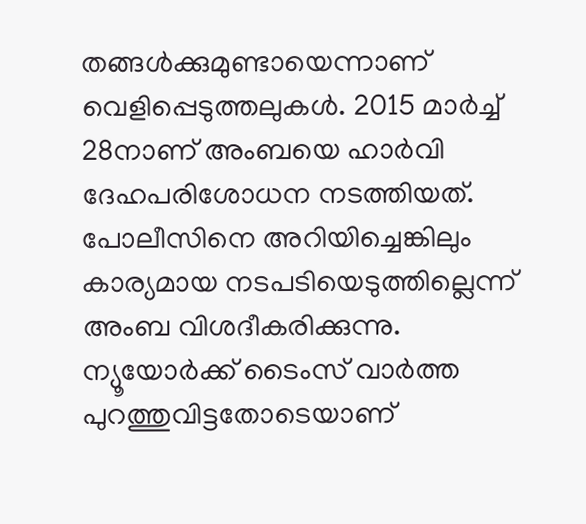തങ്ങള്‍ക്കുമുണ്ടായെന്നാണ് വെളിപ്പെടുത്തലുകള്‍. 2015 മാര്‍ച്ച് 28നാണ് അംബയെ ഹാര്‍വി ദേഹപരിശോധന നടത്തിയത്. പോലീസിനെ അറിയിച്ചെങ്കിലും കാര്യമായ നടപടിയെടുത്തില്ലെന്ന് അംബ വിശദീകരിക്കുന്നു. ന്യൂയോര്‍ക്ക് ടൈംസ് വാര്‍ത്ത പുറത്തുവിട്ടതോടെയാണ്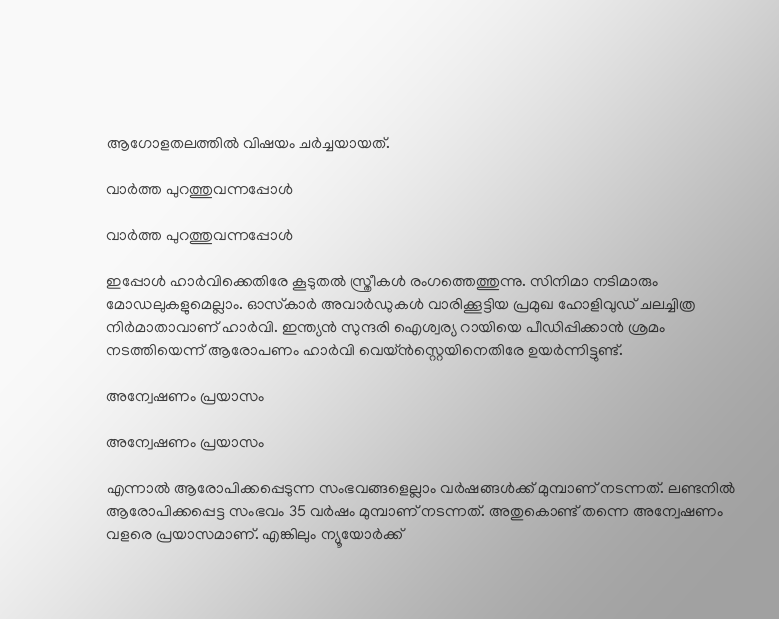ആഗോളതലത്തില്‍ വിഷയം ചര്‍ച്ചയായത്.

വാര്‍ത്ത പുറത്തുവന്നപ്പോള്‍

വാര്‍ത്ത പുറത്തുവന്നപ്പോള്‍

ഇപ്പോള്‍ ഹാര്‍വിക്കെതിരേ കൂടുതല്‍ സ്ത്രീകള്‍ രംഗത്തെത്തുന്നു. സിനിമാ നടിമാരും മോഡലുകളുമെല്ലാം. ഓസ്‌കാര്‍ അവാര്‍ഡുകള്‍ വാരിക്കൂട്ടിയ പ്രമുഖ ഹോളിവുഡ് ചലച്ചിത്ര നിര്‍മാതാവാണ് ഹാര്‍വി. ഇന്ത്യന്‍ സുന്ദരി ഐശ്വര്യ റായിയെ പീഡിപ്പിക്കാന്‍ ശ്രമം നടത്തിയെന്ന് ആരോപണം ഹാര്‍വി വെയ്ന്‍സ്റ്റെയിനെതിരേ ഉയര്‍ന്നിട്ടുണ്ട്.

അന്വേഷണം പ്രയാസം

അന്വേഷണം പ്രയാസം

എന്നാല്‍ ആരോപിക്കപ്പെടുന്ന സംഭവങ്ങളെല്ലാം വര്‍ഷങ്ങള്‍ക്ക് മുമ്പാണ് നടന്നത്. ലണ്ടനില്‍ ആരോപിക്കപ്പെട്ട സംഭവം 35 വര്‍ഷം മുമ്പാണ് നടന്നത്. അതുകൊണ്ട് തന്നെ അന്വേഷണം വളരെ പ്രയാസമാണ്. എങ്കിലും ന്യൂയോര്‍ക്ക്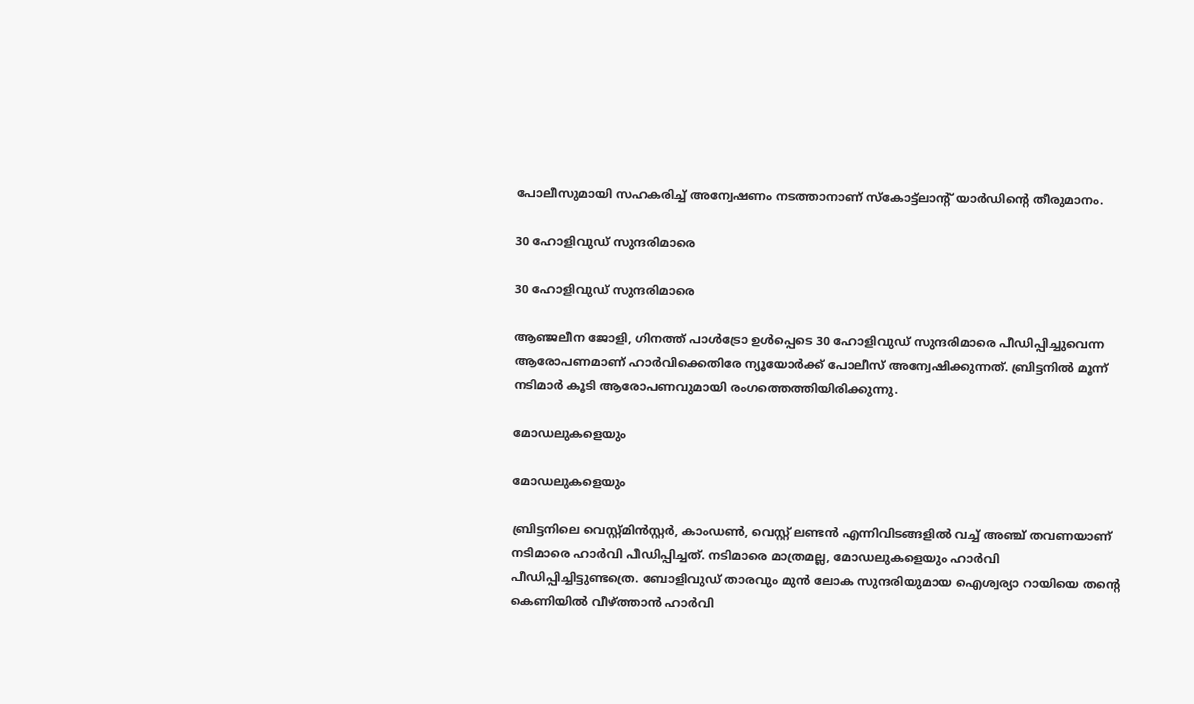പോലീസുമായി സഹകരിച്ച് അന്വേഷണം നടത്താനാണ് സ്‌കോട്ട്‌ലാന്റ് യാര്‍ഡിന്റെ തീരുമാനം.

30 ഹോളിവുഡ് സുന്ദരിമാരെ

30 ഹോളിവുഡ് സുന്ദരിമാരെ

ആഞ്ജലീന ജോളി, ഗിനത്ത് പാള്‍ട്രോ ഉള്‍പ്പെടെ 30 ഹോളിവുഡ് സുന്ദരിമാരെ പീഡിപ്പിച്ചുവെന്ന ആരോപണമാണ് ഹാര്‍വിക്കെതിരേ ന്യൂയോര്‍ക്ക് പോലീസ് അന്വേഷിക്കുന്നത്. ബ്രിട്ടനില്‍ മൂന്ന് നടിമാര്‍ കൂടി ആരോപണവുമായി രംഗത്തെത്തിയിരിക്കുന്നു.

മോഡലുകളെയും

മോഡലുകളെയും

ബ്രിട്ടനിലെ വെസ്റ്റ്മിന്‍സ്റ്റര്‍, കാംഡണ്‍, വെസ്റ്റ് ലണ്ടന്‍ എന്നിവിടങ്ങളില്‍ വച്ച് അഞ്ച് തവണയാണ് നടിമാരെ ഹാര്‍വി പീഡിപ്പിച്ചത്. നടിമാരെ മാത്രമല്ല, മോഡലുകളെയും ഹാര്‍വി പീഡിപ്പിച്ചിട്ടുണ്ടത്രെ. ബോളിവുഡ് താരവും മുന്‍ ലോക സുന്ദരിയുമായ ഐശ്വര്യാ റായിയെ തന്റെ കെണിയില്‍ വീഴ്ത്താന്‍ ഹാര്‍വി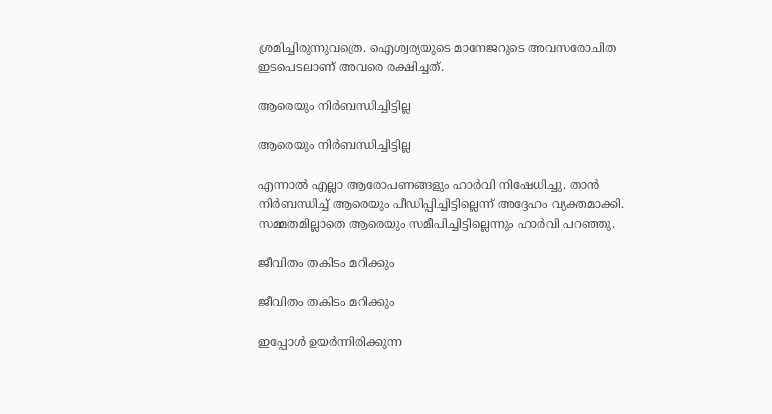ശ്രമിച്ചിരുന്നുവത്രെ. ഐശ്വര്യയുടെ മാനേജറുടെ അവസരോചിത ഇടപെടലാണ് അവരെ രക്ഷിച്ചത്.

ആരെയും നിര്‍ബന്ധിച്ചിട്ടില്ല

ആരെയും നിര്‍ബന്ധിച്ചിട്ടില്ല

എന്നാല്‍ എല്ലാ ആരോപണങ്ങളും ഹാര്‍വി നിഷേധിച്ചു. താന്‍ നിര്‍ബന്ധിച്ച് ആരെയും പീഡിപ്പിച്ചിട്ടില്ലെന്ന് അദ്ദേഹം വ്യക്തമാക്കി. സമ്മതമില്ലാതെ ആരെയും സമീപിച്ചിട്ടില്ലെന്നും ഹാര്‍വി പറഞ്ഞു.

ജീവിതം തകിടം മറിക്കും

ജീവിതം തകിടം മറിക്കും

ഇപ്പോള്‍ ഉയര്‍ന്നിരിക്കുന്ന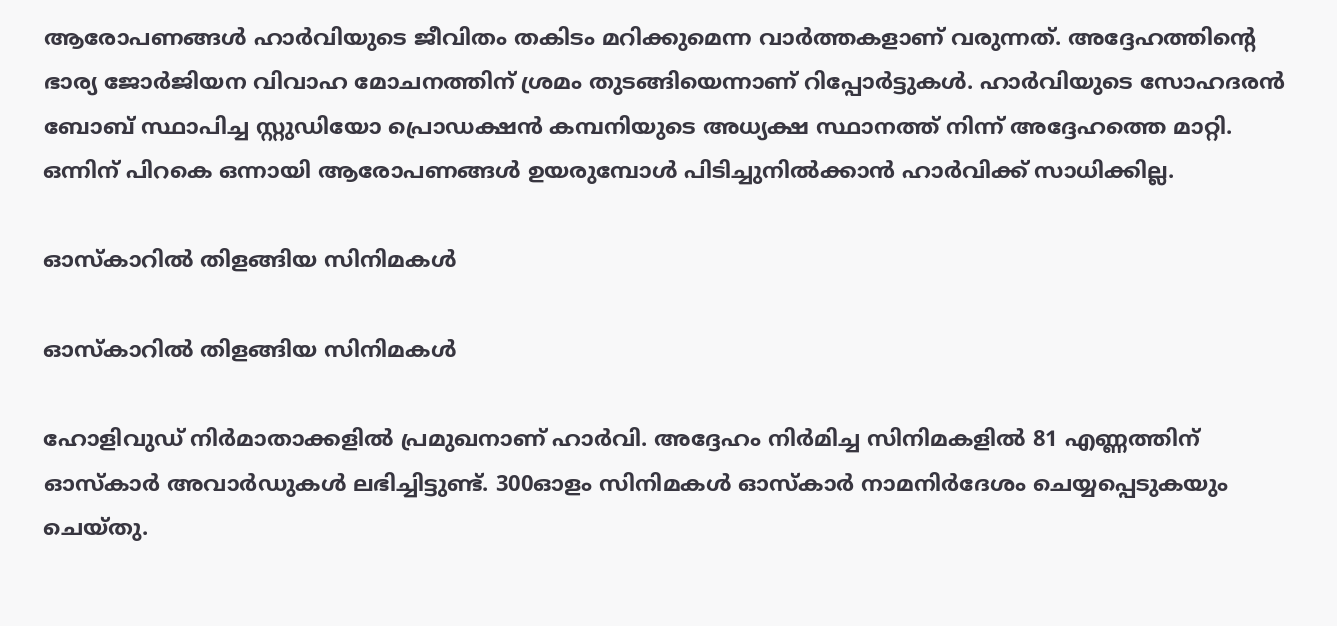ആരോപണങ്ങള്‍ ഹാര്‍വിയുടെ ജീവിതം തകിടം മറിക്കുമെന്ന വാര്‍ത്തകളാണ് വരുന്നത്. അദ്ദേഹത്തിന്റെ ഭാര്യ ജോര്‍ജിയന വിവാഹ മോചനത്തിന് ശ്രമം തുടങ്ങിയെന്നാണ് റിപ്പോര്‍ട്ടുകള്‍. ഹാര്‍വിയുടെ സോഹദരന്‍ ബോബ് സ്ഥാപിച്ച സ്റ്റുഡിയോ പ്രൊഡക്ഷന്‍ കമ്പനിയുടെ അധ്യക്ഷ സ്ഥാനത്ത് നിന്ന് അദ്ദേഹത്തെ മാറ്റി. ഒന്നിന് പിറകെ ഒന്നായി ആരോപണങ്ങള്‍ ഉയരുമ്പോള്‍ പിടിച്ചുനില്‍ക്കാന്‍ ഹാര്‍വിക്ക് സാധിക്കില്ല.

ഓസ്‌കാറില്‍ തിളങ്ങിയ സിനിമകള്‍

ഓസ്‌കാറില്‍ തിളങ്ങിയ സിനിമകള്‍

ഹോളിവുഡ് നിര്‍മാതാക്കളില്‍ പ്രമുഖനാണ് ഹാര്‍വി. അദ്ദേഹം നിര്‍മിച്ച സിനിമകളില്‍ 81 എണ്ണത്തിന് ഓസ്‌കാര്‍ അവാര്‍ഡുകള്‍ ലഭിച്ചിട്ടുണ്ട്. 300ഓളം സിനിമകള്‍ ഓസ്‌കാര്‍ നാമനിര്‍ദേശം ചെയ്യപ്പെടുകയും ചെയ്തു.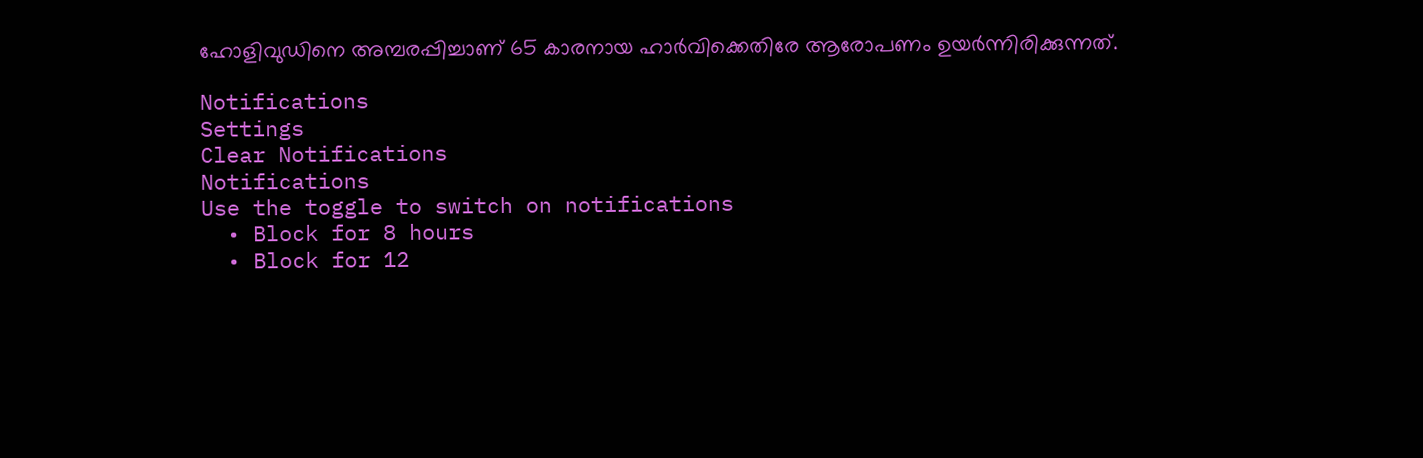ഹോളിവുഡിനെ അമ്പരപ്പിച്ചാണ് 65 കാരനായ ഹാര്‍വിക്കെതിരേ ആരോപണം ഉയര്‍ന്നിരിക്കുന്നത്.

Notifications
Settings
Clear Notifications
Notifications
Use the toggle to switch on notifications
  • Block for 8 hours
  • Block for 12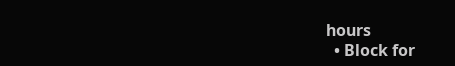hours
  • Block for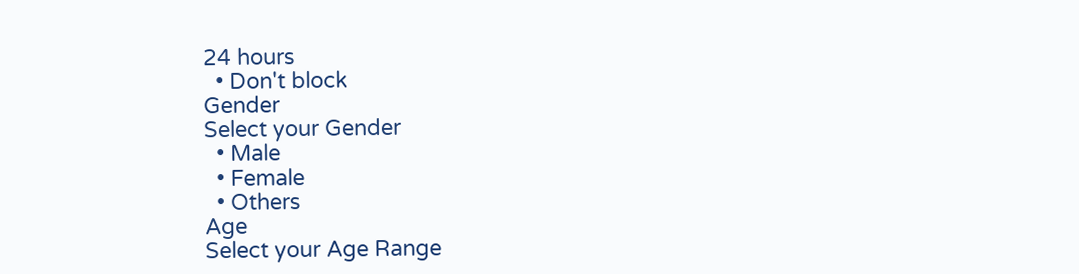24 hours
  • Don't block
Gender
Select your Gender
  • Male
  • Female
  • Others
Age
Select your Age Range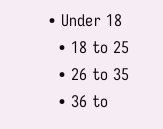• Under 18
  • 18 to 25
  • 26 to 35
  • 36 to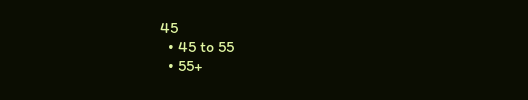45
  • 45 to 55
  • 55+